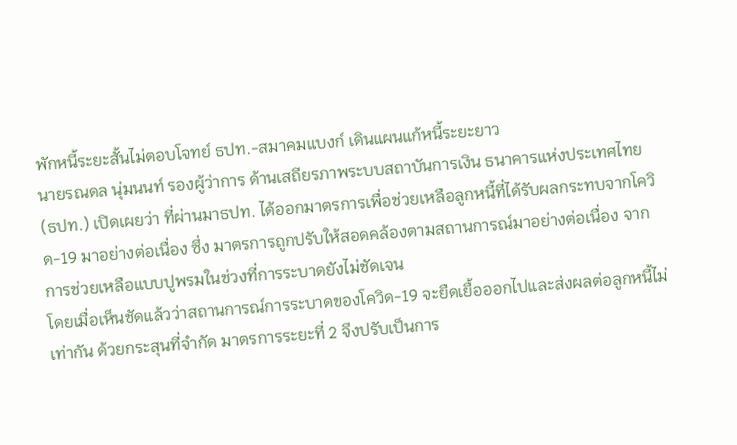พักหนี้ระยะสั้นไม่ตอบโจทย์ ธปท.-สมาคมแบงก์ เดินแผนแก้หนี้ระยะยาว
นายรณดล นุ่มนนท์ รองผู้ว่าการ ด้านเสถียรภาพระบบสถาบันการเงิน ธนาคารแห่งประเทศไทย (ธปท.) เปิดเผยว่า ที่ผ่านมาธปท. ได้ออกมาตรการเพื่อช่วยเหลือลูกหนี้ที่ได้รับผลกระทบจากโควิด-19 มาอย่างต่อเนื่อง ซึ่ง มาตรการถูกปรับให้สอดคล้องตามสถานการณ์มาอย่างต่อเนื่อง จากการช่วยเหลือแบบปูพรมในช่วงที่การระบาดยังไม่ชัดเจน
โดยเมื่อเห็นชัดแล้วว่าสถานการณ์การระบาดของโควิด-19 จะยืดเยื้อออกไปและส่งผลต่อลูกหนี้ไม่เท่ากัน ด้วยกระสุนที่จำกัด มาตรการระยะที่ 2 จึงปรับเป็นการ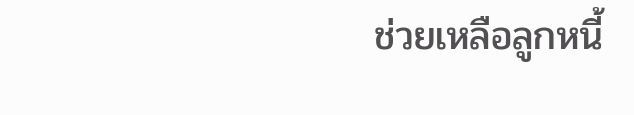ช่วยเหลือลูกหนี้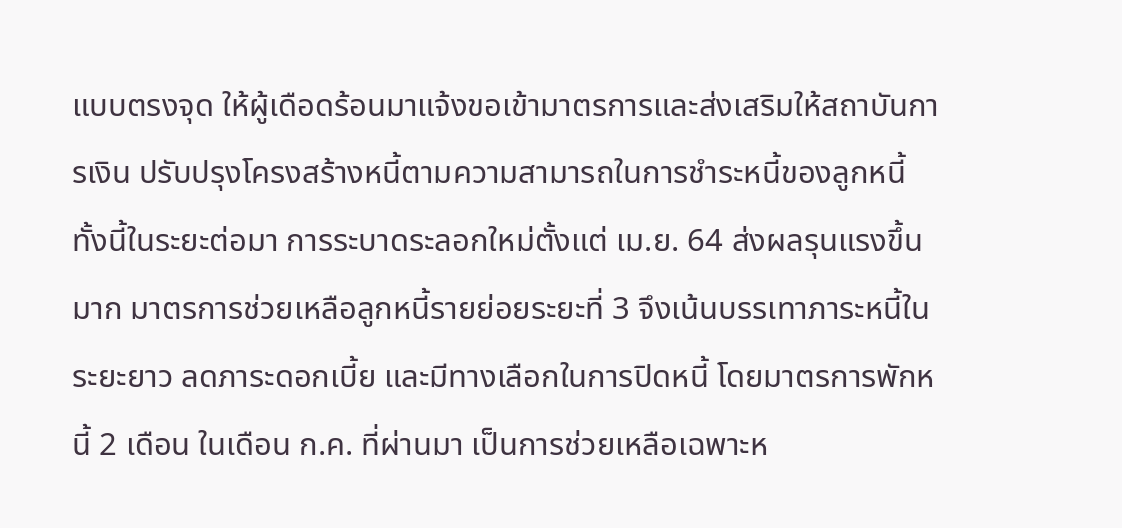แบบตรงจุด ให้ผู้เดือดร้อนมาแจ้งขอเข้ามาตรการและส่งเสริมให้สถาบันการเงิน ปรับปรุงโครงสร้างหนี้ตามความสามารถในการชำระหนี้ของลูกหนี้
ทั้งนี้ในระยะต่อมา การระบาดระลอกใหม่ตั้งแต่ เม.ย. 64 ส่งผลรุนแรงขึ้นมาก มาตรการช่วยเหลือลูกหนี้รายย่อยระยะที่ 3 จึงเน้นบรรเทาภาระหนี้ในระยะยาว ลดภาระดอกเบี้ย และมีทางเลือกในการปิดหนี้ โดยมาตรการพักหนี้ 2 เดือน ในเดือน ก.ค. ที่ผ่านมา เป็นการช่วยเหลือเฉพาะห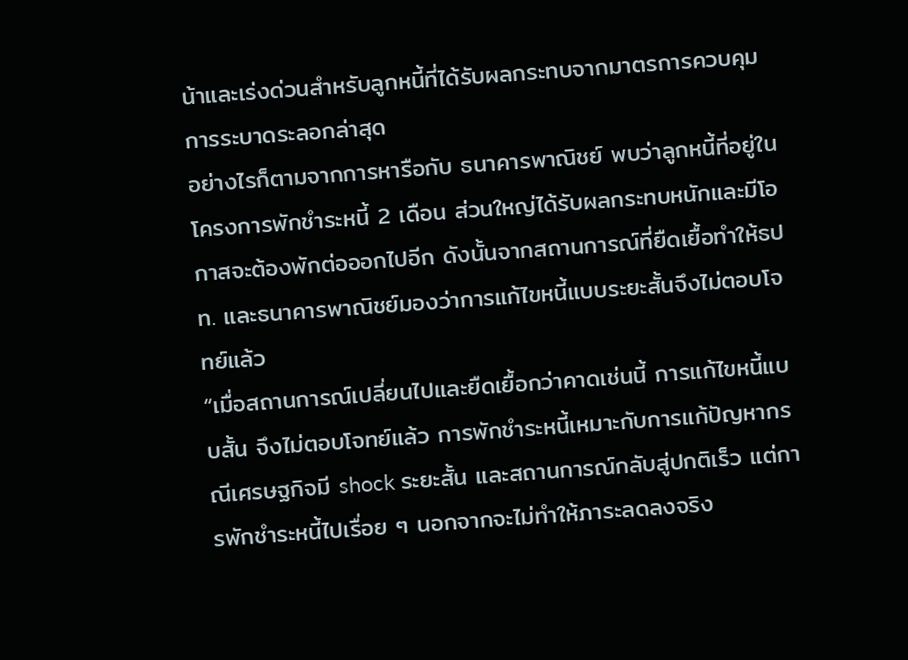น้าและเร่งด่วนสำหรับลูกหนี้ที่ได้รับผลกระทบจากมาตรการควบคุมการระบาดระลอกล่าสุด
อย่างไรก็ตามจากการหารือกับ ธนาคารพาณิชย์ พบว่าลูกหนี้ที่อยู่ในโครงการพักชำระหนี้ 2 เดือน ส่วนใหญ่ได้รับผลกระทบหนักและมีโอกาสจะต้องพักต่อออกไปอีก ดังนั้นจากสถานการณ์ที่ยืดเยื้อทำให้ธปท. และธนาคารพาณิชย์มองว่าการแก้ไขหนี้แบบระยะสั้นจึงไม่ตอบโจทย์แล้ว
“เมื่อสถานการณ์เปลี่ยนไปและยืดเยื้อกว่าคาดเช่นนี้ การแก้ไขหนี้แบบสั้น จึงไม่ตอบโจทย์แล้ว การพักชำระหนี้เหมาะกับการแก้ปัญหากรณีเศรษฐกิจมี shock ระยะสั้น และสถานการณ์กลับสู่ปกติเร็ว แต่การพักชำระหนี้ไปเรื่อย ๆ นอกจากจะไม่ทำให้ภาระลดลงจริง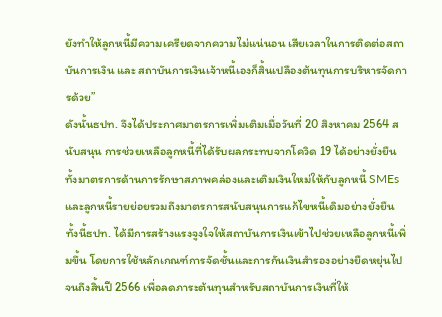ยังทำให้ลูกหนี้มีความเครียดจากความไม่แน่นอน เสียเวลาในการติดต่อสถาบันการเงิน และ สถาบันการเงินเจ้าหนี้เองก็สิ้นเปลืองต้นทุนการบริหารจัดการด้วย”
ดังนั้นธปท. จึงได้ประกาศมาตรการเพิ่มเติมเมื่อวันที่ 20 สิงหาคม 2564 สนับสนุน การช่วยเหลือลูกหนี้ที่ได้รับผลกระทบจากโควิด 19 ได้อย่างยั่งยืน ทั้งมาตรการด้านการรักษาสภาพคล่องและเติมเงินใหม่ให้กับลูกหนี้ SMEs และลูกหนี้รายย่อยรวมถึงมาตรการสนับสนุนการแก้ไขหนี้เดิมอย่างยั่งยืน
ทั้งนี้ธปท. ได้มีการสร้างแรงจูงใจให้สถาบันการเงินเข้าไปช่วยเหลือลูกหนี้เพิ่มขึ้น โดยการใช้หลักเกณฑ์การจัดชั้นและการกันเงินสำรองอย่างยืดหยุ่นไปจนถึงสิ้นปี 2566 เพื่อลดภาระต้นทุนสำหรับสถาบันการเงินที่ให้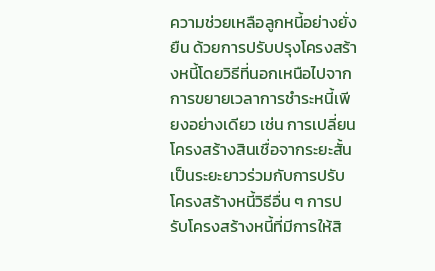ความช่วยเหลือลูกหนี้อย่างยั่งยืน ด้วยการปรับปรุงโครงสร้างหนี้โดยวิธีที่นอกเหนือไปจากการขยายเวลาการชำระหนี้เพียงอย่างเดียว เช่น การเปลี่ยนโครงสร้างสินเชื่อจากระยะสั้นเป็นระยะยาวร่วมกับการปรับโครงสร้างหนี้วิธีอื่น ๆ การปรับโครงสร้างหนี้ที่มีการให้สิ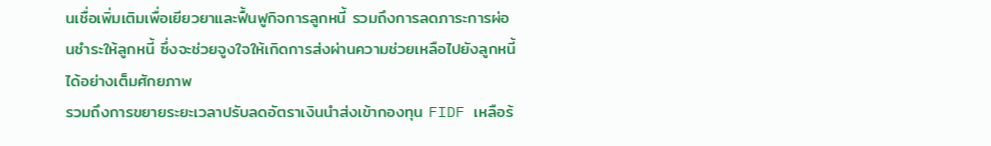นเชื่อเพิ่มเติมเพื่อเยียวยาและฟื้นฟูกิจการลูกหนี้ รวมถึงการลดภาระการผ่อนชำระให้ลูกหนี้ ซึ่งจะช่วยจูงใจให้เกิดการส่งผ่านความช่วยเหลือไปยังลูกหนี้ได้อย่างเต็มศักยภาพ
รวมถึงการขยายระยะเวลาปรับลดอัตราเงินนำส่งเข้ากองทุน FIDF เหลือร้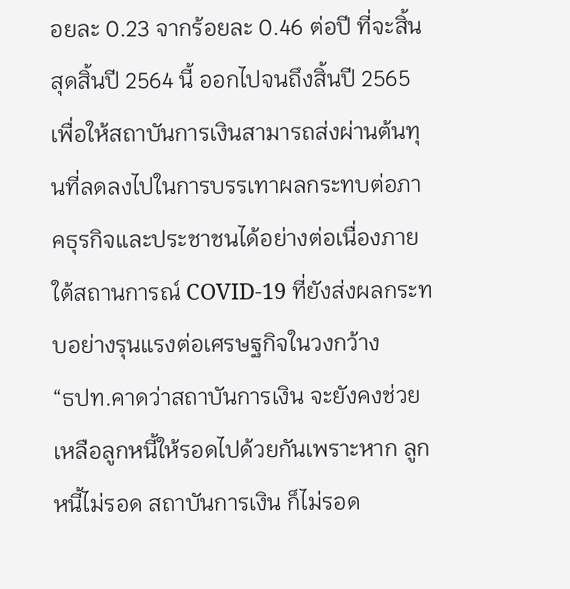อยละ 0.23 จากร้อยละ 0.46 ต่อปี ที่จะสิ้นสุดสิ้นปี 2564 นี้ ออกไปจนถึงสิ้นปี 2565 เพื่อให้สถาบันการเงินสามารถส่งผ่านต้นทุนที่ลดลงไปในการบรรเทาผลกระทบต่อภาคธุรกิจและประชาชนได้อย่างต่อเนื่องภายใต้สถานการณ์ COVID-19 ที่ยังส่งผลกระทบอย่างรุนแรงต่อเศรษฐกิจในวงกว้าง
“ธปท.คาดว่าสถาบันการเงิน จะยังคงช่วยเหลือลูกหนี้ให้รอดไปด้วยกันเพราะหาก ลูกหนี้ไม่รอด สถาบันการเงิน ก็ไม่รอด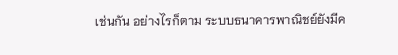เช่นกัน อย่างไรก็ตาม ระบบธนาคารพาณิชย์ยังมีค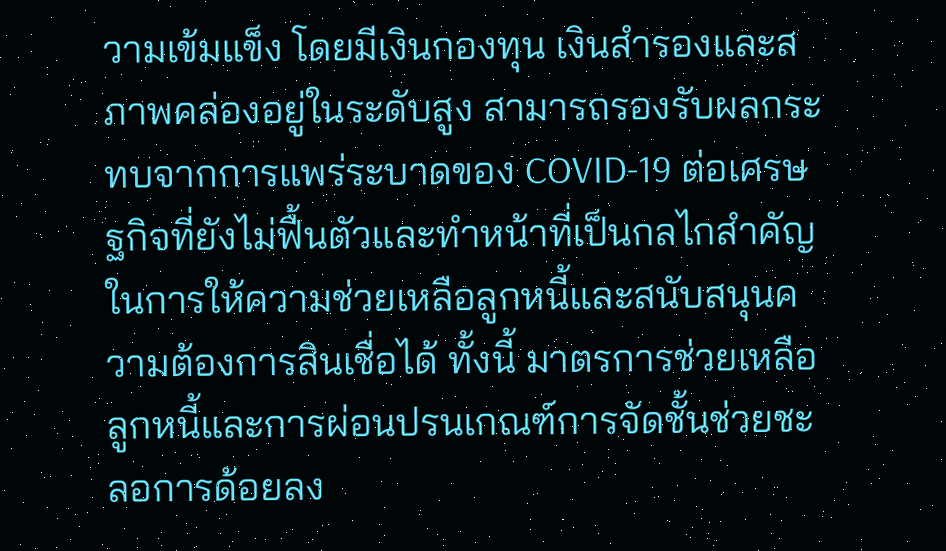วามเข้มแข็ง โดยมีเงินกองทุน เงินสำรองและสภาพคล่องอยู่ในระดับสูง สามารถรองรับผลกระทบจากการแพร่ระบาดของ COVID-19 ต่อเศรษฐกิจที่ยังไม่ฟื้นตัวและทำหน้าที่เป็นกลไกสำคัญในการให้ความช่วยเหลือลูกหนี้และสนับสนุนความต้องการสินเชื่อได้ ทั้งนี้ มาตรการช่วยเหลือลูกหนี้และการผ่อนปรนเกณฑ์การจัดชั้นช่วยชะลอการด้อยลง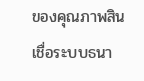ของคุณภาพสินเชื่อระบบธนา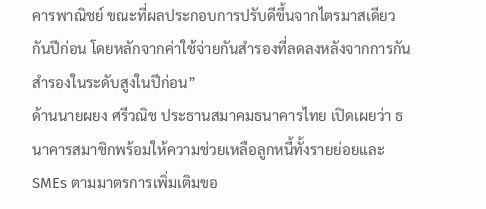คารพาณิชย์ ขณะที่ผลประกอบการปรับดีขึ้นจากไตรมาสเดียวกันปีก่อน โดยหลักจากค่าใช้จ่ายกันสำรองที่ลดลงหลังจากการกันสำรองในระดับสูงในปีก่อน”
ด้านนายผยง ศรีวณิช ประธานสมาคมธนาคารไทย เปิดเผยว่า ธนาคารสมาชิกพร้อมให้ความช่วยเหลือลูกหนี้ทั้งรายย่อยและ SMEs ตามมาตรการเพิ่มเติมขอ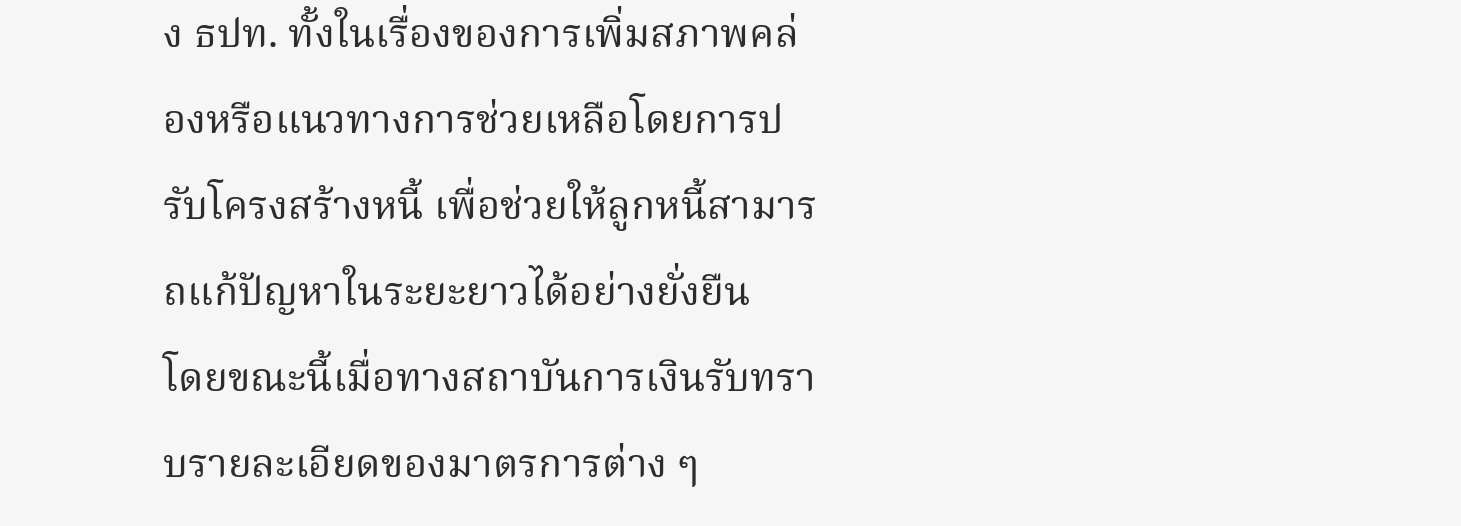ง ธปท. ทั้งในเรื่องของการเพิ่มสภาพคล่องหรือแนวทางการช่วยเหลือโดยการปรับโครงสร้างหนี้ เพื่อช่วยให้ลูกหนี้สามารถแก้ปัญหาในระยะยาวได้อย่างยั่งยืน
โดยขณะนี้เมื่อทางสถาบันการเงินรับทราบรายละเอียดของมาตรการต่าง ๆ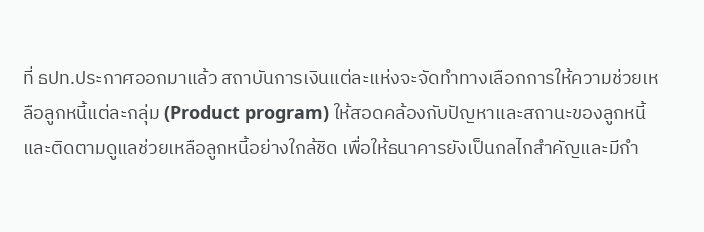ที่ ธปท.ประกาศออกมาแล้ว สถาบันการเงินแต่ละแห่งจะจัดทำทางเลือกการให้ความช่วยเหลือลูกหนี้แต่ละกลุ่ม (Product program) ให้สอดคล้องกับปัญหาและสถานะของลูกหนี้ และติดตามดูแลช่วยเหลือลูกหนี้อย่างใกล้ชิด เพื่อให้ธนาคารยังเป็นกลไกสำคัญและมีกำ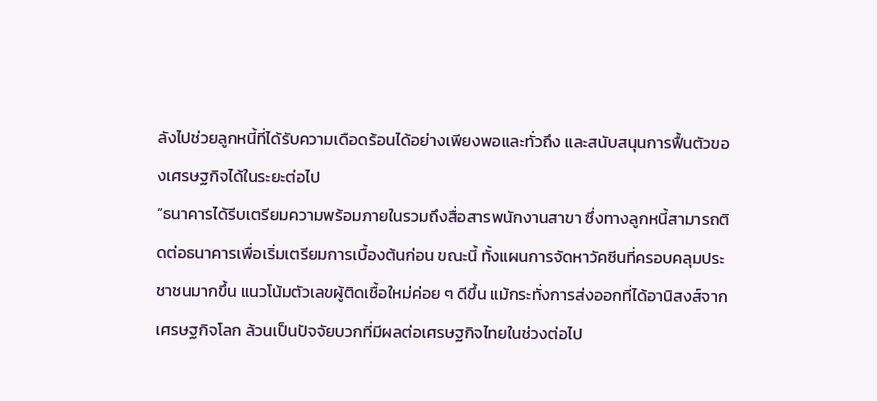ลังไปช่วยลูกหนี้ที่ได้รับความเดือดร้อนได้อย่างเพียงพอและทั่วถึง และสนับสนุนการฟื้นตัวของเศรษฐกิจได้ในระยะต่อไป
“ธนาคารได้รีบเตรียมความพร้อมภายในรวมถึงสื่อสารพนักงานสาขา ซึ่งทางลูกหนี้สามารถติดต่อธนาคารเพื่อเริ่มเตรียมการเบื้องต้นก่อน ขณะนี้ ทั้งแผนการจัดหาวัคซีนที่ครอบคลุมประชาชนมากขึ้น แนวโน้มตัวเลขผู้ติดเชื้อใหม่ค่อย ๆ ดีขึ้น แม้กระทั่งการส่งออกที่ได้อานิสงส์จากเศรษฐกิจโลก ล้วนเป็นปัจจัยบวกที่มีผลต่อเศรษฐกิจไทยในช่วงต่อไป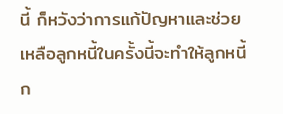นี้ ก็หวังว่าการแก้ปัญหาและช่วยเหลือลูกหนี้ในครั้งนี้จะทำให้ลูกหนี้ก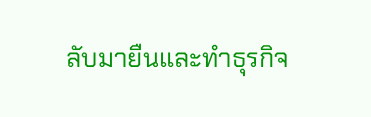ลับมายืนและทำธุรกิจ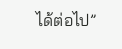ได้ต่อไป”